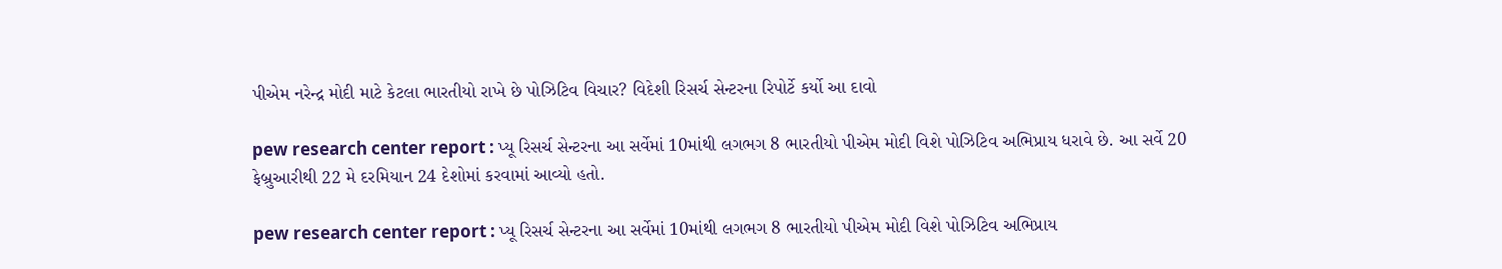પીએમ નરેન્દ્ર મોદી માટે કેટલા ભારતીયો રાખે છે પોઝિટિવ વિચાર? વિદેશી રિસર્ચ સેન્ટરના રિપોર્ટે કર્યો આ દાવો

pew research center report : પ્યૂ રિસર્ચ સેન્ટરના આ સર્વેમાં 10માંથી લગભગ 8 ભારતીયો પીએમ મોદી વિશે પોઝિટિવ અભિપ્રાય ધરાવે છે. આ સર્વે 20 ફેબ્રુઆરીથી 22 મે દરમિયાન 24 દેશોમાં કરવામાં આવ્યો હતો.

pew research center report : પ્યૂ રિસર્ચ સેન્ટરના આ સર્વેમાં 10માંથી લગભગ 8 ભારતીયો પીએમ મોદી વિશે પોઝિટિવ અભિપ્રાય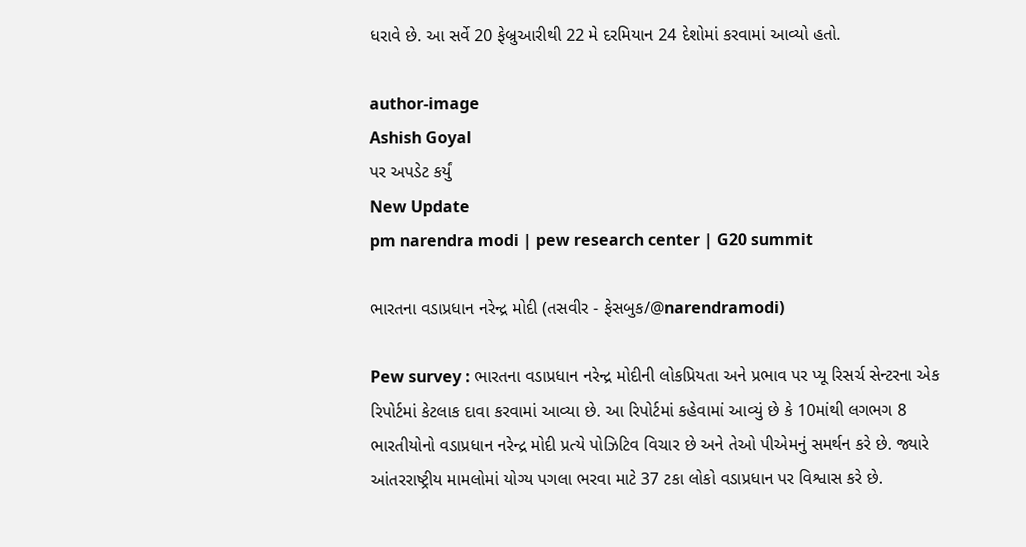ધરાવે છે. આ સર્વે 20 ફેબ્રુઆરીથી 22 મે દરમિયાન 24 દેશોમાં કરવામાં આવ્યો હતો.

author-image
Ashish Goyal
પર અપડેટ કર્યું
New Update
pm narendra modi | pew research center | G20 summit

ભારતના વડાપ્રધાન નરેન્દ્ર મોદી (તસવીર - ફેસબુક/@narendramodi)

Pew survey : ભારતના વડાપ્રધાન નરેન્દ્ર મોદીની લોકપ્રિયતા અને પ્રભાવ પર પ્યૂ રિસર્ચ સેન્ટરના એક રિપોર્ટમાં કેટલાક દાવા કરવામાં આવ્યા છે. આ રિપોર્ટમાં કહેવામાં આવ્યું છે કે 10માંથી લગભગ 8 ભારતીયોનો વડાપ્રધાન નરેન્દ્ર મોદી પ્રત્યે પોઝિટિવ વિચાર છે અને તેઓ પીએમનું સમર્થન કરે છે. જ્યારે આંતરરાષ્ટ્રીય મામલોમાં યોગ્ય પગલા ભરવા માટે 37 ટકા લોકો વડાપ્રધાન પર વિશ્વાસ કરે છે.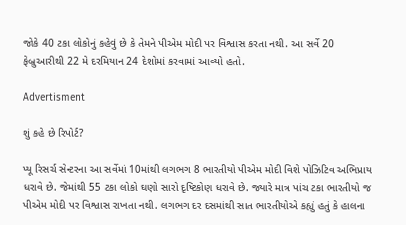જોકે 40 ટકા લોકોનું કહેવું છે કે તેમને પીએમ મોદી પર વિશ્વાસ કરતા નથી. આ સર્વે 20 ફેબ્રુઆરીથી 22 મે દરમિયાન 24 દેશોમાં કરવામાં આવ્યો હતો.

Advertisment

શું કહે છે રિપોર્ટ?

પ્યૂ રિસર્ચ સેન્ટરના આ સર્વેમાં 10માંથી લગભગ 8 ભારતીયો પીએમ મોદી વિશે પોઝિટિવ અભિપ્રાય ધરાવે છે. જેમાંથી 55 ટકા લોકો ઘણો સારો દૃષ્ટિકોણ ધરાવે છે. જ્યારે માત્ર પાંચ ટકા ભારતીયો જ પીએમ મોદી પર વિશ્વાસ રાખતા નથી. લગભગ દર દસમાંથી સાત ભારતીયોએ કહ્યું હતું કે હાલના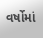વર્ષોમાં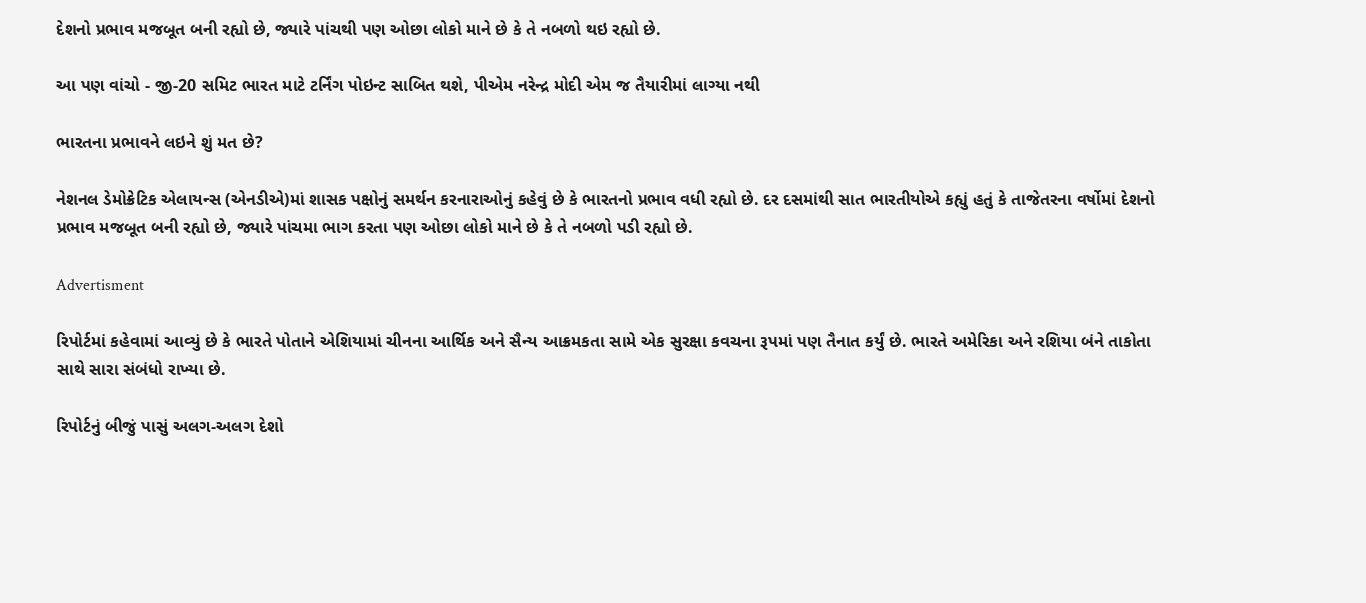દેશનો પ્રભાવ મજબૂત બની રહ્યો છે, જ્યારે પાંચથી પણ ઓછા લોકો માને છે કે તે નબળો થઇ રહ્યો છે.

આ પણ વાંચો - જી-20 સમિટ ભારત માટે ટર્નિંગ પોઇન્ટ સાબિત થશે, પીએમ નરેન્દ્ર મોદી એમ જ તૈયારીમાં લાગ્યા નથી

ભારતના પ્રભાવને લઇને શું મત છે?

નેશનલ ડેમોક્રેટિક એલાયન્સ (એનડીએ)માં શાસક પક્ષોનું સમર્થન કરનારાઓનું કહેવું છે કે ભારતનો પ્રભાવ વધી રહ્યો છે. દર દસમાંથી સાત ભારતીયોએ કહ્યું હતું કે તાજેતરના વર્ષોમાં દેશનો પ્રભાવ મજબૂત બની રહ્યો છે, જ્યારે પાંચમા ભાગ કરતા પણ ઓછા લોકો માને છે કે તે નબળો પડી રહ્યો છે.

Advertisment

રિપોર્ટમાં કહેવામાં આવ્યું છે કે ભારતે પોતાને એશિયામાં ચીનના આર્થિક અને સૈન્ય આક્રમકતા સામે એક સુરક્ષા કવચના રૂપમાં પણ તૈનાત કર્યું છે. ભારતે અમેરિકા અને રશિયા બંને તાકોતા સાથે સારા સંબંધો રાખ્યા છે.

રિપોર્ટનું બીજું પાસું અલગ-અલગ દેશો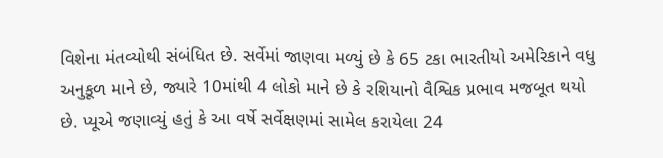વિશેના મંતવ્યોથી સંબંધિત છે. સર્વેમાં જાણવા મળ્યું છે કે 65 ટકા ભારતીયો અમેરિકાને વધુ અનુકૂળ માને છે, જ્યારે 10માંથી 4 લોકો માને છે કે રશિયાનો વૈશ્વિક પ્રભાવ મજબૂત થયો છે. પ્યૂએ જણાવ્યું હતું કે આ વર્ષે સર્વેક્ષણમાં સામેલ કરાયેલા 24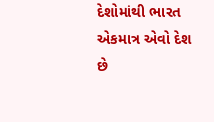દેશોમાંથી ભારત એકમાત્ર એવો દેશ છે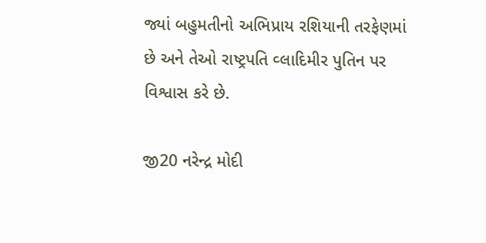જ્યાં બહુમતીનો અભિપ્રાય રશિયાની તરફેણમાં છે અને તેઓ રાષ્ટ્રપતિ વ્લાદિમીર પુતિન પર વિશ્વાસ કરે છે.

જી20 નરેન્દ્ર મોદી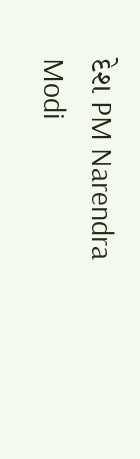દેશ PM Narendra Modi